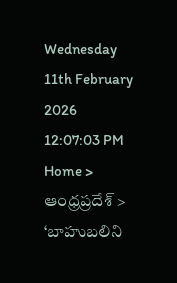Wednesday 11th February 2026
12:07:03 PM
Home > ఆంధ్రప్రదేశ్ > ‘బాహుబలిని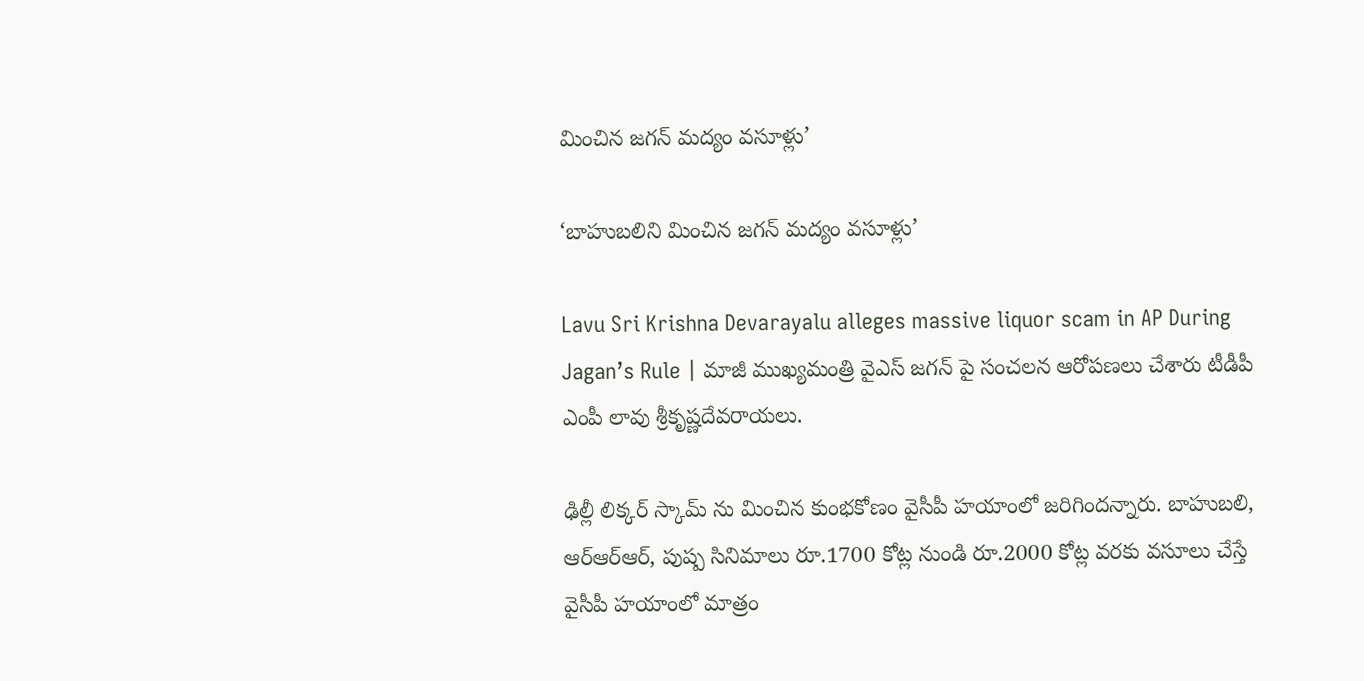మించిన జగన్ మద్యం వసూళ్లు’

‘బాహుబలిని మించిన జగన్ మద్యం వసూళ్లు’

Lavu Sri Krishna Devarayalu alleges massive liquor scam in AP During Jagan’s Rule | మాజీ ముఖ్యమంత్రి వైఎస్ జగన్ పై సంచలన ఆరోపణలు చేశారు టీడీపీ ఎంపీ లావు శ్రీకృష్ణదేవరాయలు.

ఢిల్లీ లిక్కర్ స్కామ్ ను మించిన కుంభకోణం వైసీపీ హయాంలో జరిగిందన్నారు. బాహుబలి, ఆర్ఆర్ఆర్, పుష్ప సినిమాలు రూ.1700 కోట్ల నుండి రూ.2000 కోట్ల వరకు వసూలు చేస్తే వైసీపీ హయాంలో మాత్రం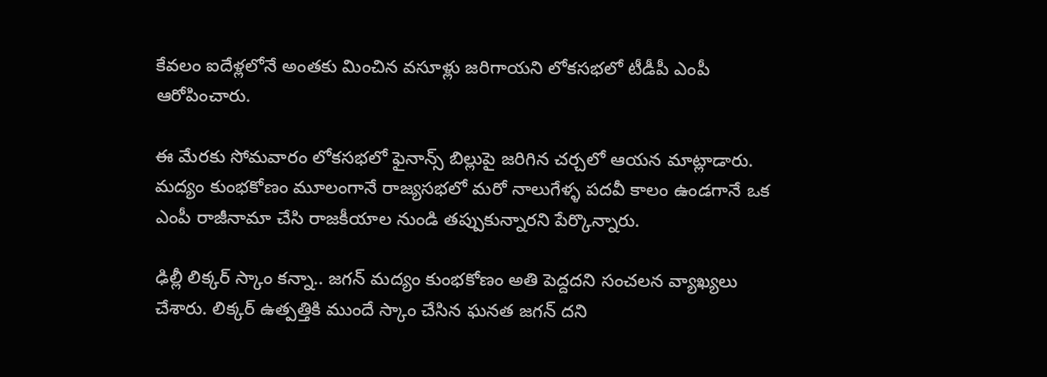కేవలం ఐదేళ్లలోనే అంతకు మించిన వసూళ్లు జరిగాయని లోకసభలో టీడీపీ ఎంపీ ఆరోపించారు.

ఈ మేరకు సోమవారం లోకసభలో ఫైనాన్స్ బిల్లుపై జరిగిన చర్చలో ఆయన మాట్లాడారు. మద్యం కుంభకోణం మూలంగానే రాజ్యసభలో మరో నాలుగేళ్ళ పదవీ కాలం ఉండగానే ఒక ఎంపీ రాజీనామా చేసి రాజకీయాల నుండి తప్పుకున్నారని పేర్కొన్నారు.

ఢిల్లీ లిక్కర్ స్కాం కన్నా.. జగన్ మద్యం కుంభకోణం అతి పెద్దదని సంచలన వ్యాఖ్యలు చేశారు. లిక్కర్ ఉత్పత్తికి ముందే స్కాం చేసిన ఘనత జగన్‌ దని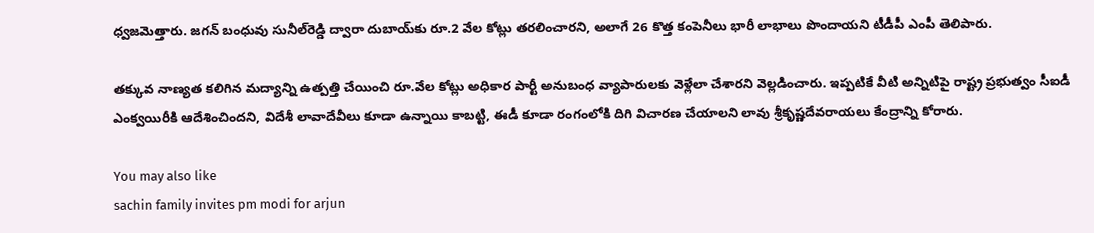ధ్వజమెత్తారు. జగన్ బంధువు సునీల్‌రెడ్డి ద్వారా దుబాయ్‌కు రూ.2 వేల కోట్లు తరలించారని, అలాగే 26 కొత్త కంపెనీలు భారీ లాభాలు పొందాయని టీడీపీ ఎంపీ తెలిపారు.

తక్కువ నాణ్యత కలిగిన మద్యాన్ని ఉత్పత్తి చేయించి రూ.వేల కోట్లు అధికార పార్టీ అనుబంధ వ్యాపారులకు వెళ్లేలా చేశారని వెల్లడించారు. ఇప్పటికే వీటి అన్నిటిపై రాష్ట్ర ప్రభుత్వం సీఐడీ ఎంక్వయిరీకి ఆదేశించిందని, విదేశీ లావాదేవీలు కూడా ఉన్నాయి కాబట్టి, ఈడీ కూడా రంగంలోకి దిగి విచారణ చేయాలని లావు శ్రీకృష్ణదేవరాయలు కేంద్రాన్ని కోరారు.

You may also like
sachin family invites pm modi for arjun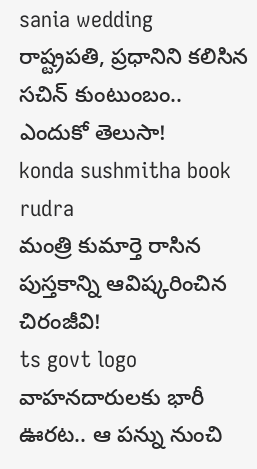sania wedding
రాష్ట్రపతి, ప్రధానిని కలిసిన సచిన్ కుంటుంబం.. ఎందుకో తెలుసా!
konda sushmitha book rudra
మంత్రి కుమార్తె రాసిన పుస్తకాన్ని ఆవిష్కరించిన చిరంజీవి!
ts govt logo
వాహనదారులకు భారీ ఊరట.. ఆ పన్ను నుంచి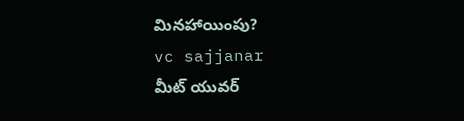మినహాయింపు?
vc sajjanar
మీట్ యువర్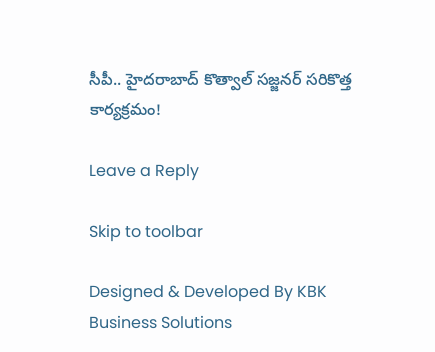సీపీ.. హైదరాబాద్ కొత్వాల్ సజ్జనర్ సరికొత్త కార్యక్రమం!

Leave a Reply

Skip to toolbar

Designed & Developed By KBK Business Solutions